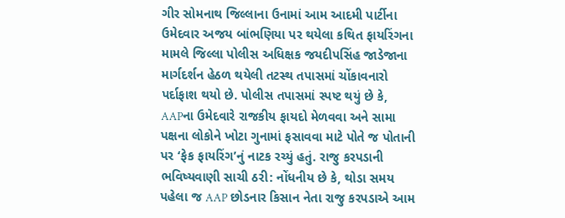ગીર સોમનાથ જિલ્લાના ઉનામાં આમ આદમી પાર્ટીના ઉમેદવાર અજય બાંભણિયા પર થયેલા કથિત ફાયરિંગના મામલે જિલ્લા પોલીસ અધિક્ષક જયદીપસિંહ જાડેજાના માર્ગદર્શન હેઠળ થયેલી તટસ્થ તપાસમાં ચોંકાવનારો પર્દાફાશ થયો છે. પોલીસ તપાસમાં સ્પષ્ટ થયું છે કે, AAPના ઉમેદવારે રાજકીય ફાયદો મેળવવા અને સામા પક્ષના લોકોને ખોટા ગુનામાં ફસાવવા માટે પોતે જ પોતાની પર ‘ફેક ફાયરિંગ’નું નાટક રચ્યું હતું. રાજુ કરપડાની ભવિષ્યવાણી સાચી ઠરી: નોંધનીય છે કે, થોડા સમય પહેલા જ AAP છોડનાર કિસાન નેતા રાજુ કરપડાએ આમ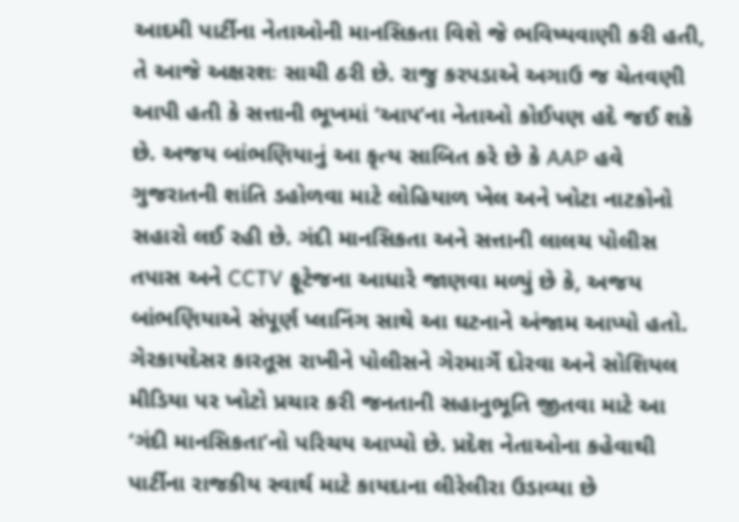આદમી પાર્ટીના નેતાઓની માનસિકતા વિશે જે ભવિષ્યવાણી કરી હતી, તે આજે અક્ષરશઃ સાચી ઠરી છે. રાજુ કરપડાએ અગાઉ જ ચેતવણી આપી હતી કે સત્તાની ભૂખમાં ‘આપ’ના નેતાઓ કોઈપણ હદે જઈ શકે છે. અજય બાંભણિયાનું આ કૃત્ય સાબિત કરે છે કે AAP હવે ગુજરાતની શાંતિ ડહોળવા માટે લોહિયાળ ખેલ અને ખોટા નાટકોનો સહારો લઈ રહી છે. ગંદી માનસિકતા અને સત્તાની લાલચ પોલીસ તપાસ અને CCTV ફૂટેજના આધારે જાણવા મળ્યું છે કે, અજય બાંભણિયાએ સંપૂર્ણ પ્લાનિંગ સાથે આ ઘટનાને અંજામ આપ્યો હતો. ગેરકાયદેસર કારતૂસ રાખીને પોલીસને ગેરમાર્ગે દોરવા અને સોશિયલ મીડિયા પર ખોટો પ્રચાર કરી જનતાની સહાનુભૂતિ જીતવા માટે આ ‘ગંદી માનસિકતા’નો પરિચય આપ્યો છે. પ્રદેશ નેતાઓના કહેવાથી પાર્ટીના રાજકીય સ્વાર્થ માટે કાયદાના લીરેલીરા ઉડાવ્યા છે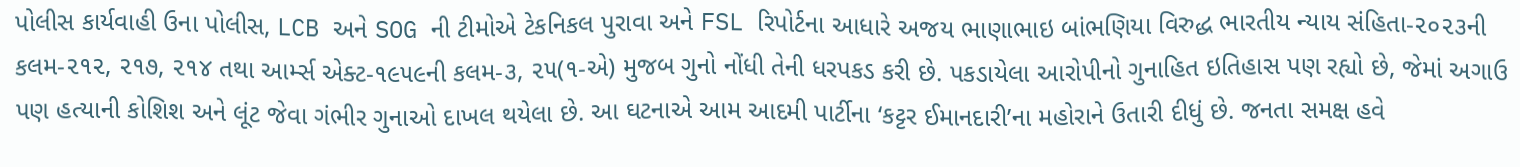પોલીસ કાર્યવાહી ઉના પોલીસ, LCB અને SOG ની ટીમોએ ટેકનિકલ પુરાવા અને FSL રિપોર્ટના આધારે અજય ભાણાભાઇ બાંભણિયા વિરુદ્ધ ભારતીય ન્યાય સંહિતા-૨૦૨૩ની કલમ-૨૧૨, ૨૧૭, ૨૧૪ તથા આર્મ્સ એક્ટ-૧૯૫૯ની કલમ-૩, ૨૫(૧-એ) મુજબ ગુનો નોંધી તેની ધરપકડ કરી છે. પકડાયેલા આરોપીનો ગુનાહિત ઇતિહાસ પણ રહ્યો છે, જેમાં અગાઉ પણ હત્યાની કોશિશ અને લૂંટ જેવા ગંભીર ગુનાઓ દાખલ થયેલા છે. આ ઘટનાએ આમ આદમી પાર્ટીના ‘કટ્ટર ઈમાનદારી’ના મહોરાને ઉતારી દીધું છે. જનતા સમક્ષ હવે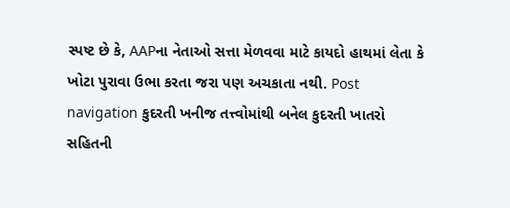સ્પષ્ટ છે કે, AAPના નેતાઓ સત્તા મેળવવા માટે કાયદો હાથમાં લેતા કે ખોટા પુરાવા ઉભા કરતા જરા પણ અચકાતા નથી. Post navigation કુદરતી ખનીજ તત્ત્વોમાંથી બનેલ કુદરતી ખાતરો સહિતની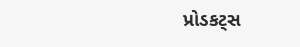પ્રોડકટ્સ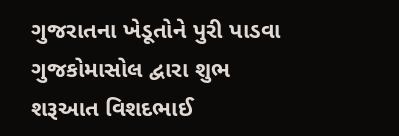ગુજરાતના ખેડૂતોને પુરી પાડવા ગુજકોમાસોલ દ્વારા શુભ શરૂઆત વિશદભાઈ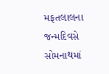મફતલાલના જન્મદિવસે સોમનાથમાં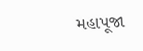મહાપૂજા